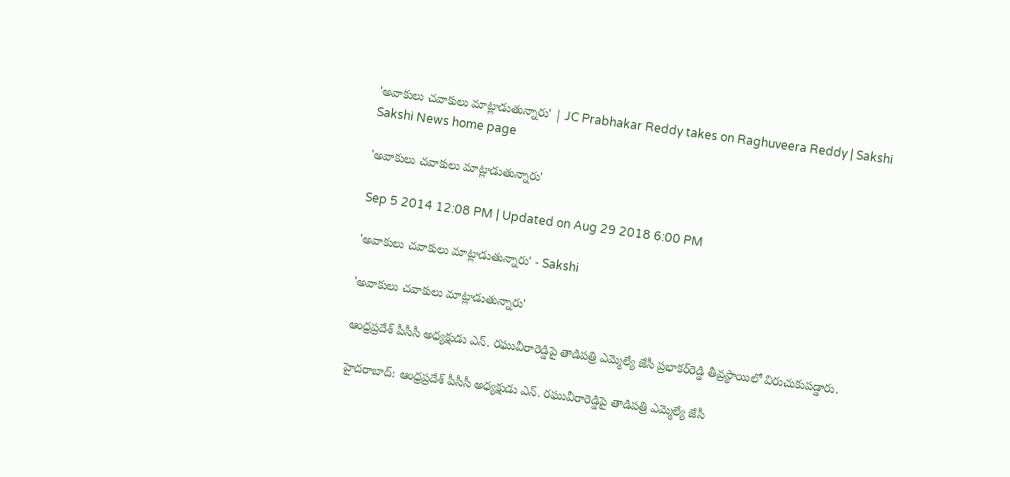'అవాకులు చవాకులు మాట్లాడుతున్నారు' | JC Prabhakar Reddy takes on Raghuveera Reddy | Sakshi
Sakshi News home page

'అవాకులు చవాకులు మాట్లాడుతున్నారు'

Sep 5 2014 12:08 PM | Updated on Aug 29 2018 6:00 PM

'అవాకులు చవాకులు మాట్లాడుతున్నారు' - Sakshi

'అవాకులు చవాకులు మాట్లాడుతున్నారు'

ఆంధ్రప్రదేశ్ పీసీసీ అధ్యక్షుడు ఎన్. రఘువీరారెడ్డిపై తాడిపత్రి ఎమ్మెల్యే జేసీ ప్రభాకర్‌రెడ్డి తీవ్రస్థాయిలో విరుచుకుపడ్డారు.

హైదరాబాద్: ఆంధ్రప్రదేశ్ పీసీసీ అధ్యక్షుడు ఎన్. రఘువీరారెడ్డిపై తాడిపత్రి ఎమ్మెల్యే జేసీ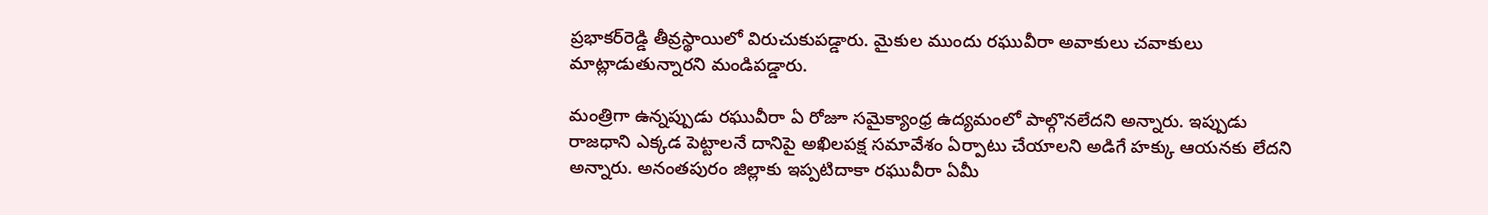ప్రభాకర్‌రెడ్డి తీవ్రస్థాయిలో విరుచుకుపడ్డారు. మైకుల ముందు రఘువీరా అవాకులు చవాకులు మాట్లాడుతున్నారని మండిపడ్డారు.

మంత్రిగా ఉన్నప్పుడు రఘువీరా ఏ రోజూ సమైక్యాంధ్ర ఉద్యమంలో పాల్గొనలేదని అన్నారు. ఇప్పుడు రాజధాని ఎక్కడ పెట్టాలనే దానిపై అఖిలపక్ష సమావేశం ఏర్పాటు చేయాలని అడిగే హక్కు ఆయనకు లేదని అన్నారు. అనంతపురం జిల్లాకు ఇప్పటిదాకా రఘువీరా ఏమీ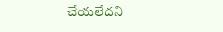చేయలేదని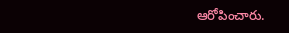ఆరోపించారు.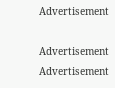Advertisement

Advertisement
Advertisement